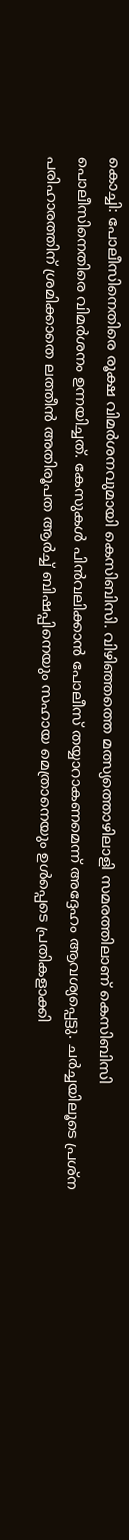കൊച്ചി: പോലീസിനെതിരെ രൂക്ഷ വിമർശനവുമായി കെസിബിസി. വിഴിഞ്ഞത്തെ മത്സ്യത്തൊഴിലാളി സമരത്തിലാണ് കെസിബിസി പൊലീസിനെതിരെ വിമർശനം ഉന്നയിച്ചത്. കേസുകൾ പിൻവലിക്കാൻ പോലീസ് തയ്യാറാകണമെന്ന് അദ്ദേഹം ആവശ്യപ്പെട്ടു. ചർച്ചയിലൂടെ പ്രശ്ന പരിഹാരത്തിന് ശ്രമിക്കാതെ ലത്തീൻ അതിരൂപത ആർച്ച് ബിഷപ്പിനെയും സഹായ മെത്രാനെയും ഉൾപ്പെടെ പ്രതികളാക്കി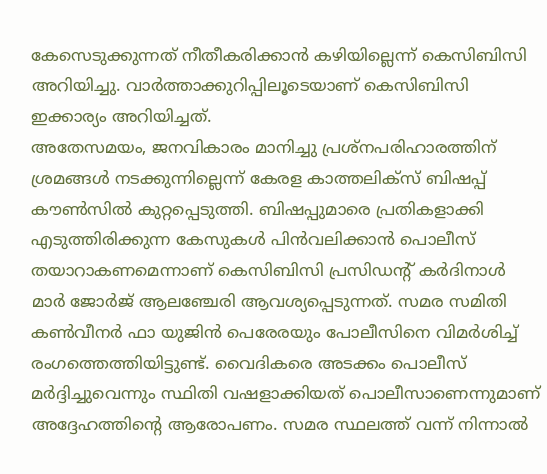കേസെടുക്കുന്നത് നീതീകരിക്കാൻ കഴിയില്ലെന്ന് കെസിബിസി അറിയിച്ചു. വാർത്താക്കുറിപ്പിലൂടെയാണ് കെസിബിസി ഇക്കാര്യം അറിയിച്ചത്.
അതേസമയം, ജനവികാരം മാനിച്ചു പ്രശ്നപരിഹാരത്തിന് ശ്രമങ്ങൾ നടക്കുന്നില്ലെന്ന് കേരള കാത്തലിക്സ് ബിഷപ്പ് കൗൺസിൽ കുറ്റപ്പെടുത്തി. ബിഷപ്പുമാരെ പ്രതികളാക്കി എടുത്തിരിക്കുന്ന കേസുകൾ പിൻവലിക്കാൻ പൊലീസ് തയാറാകണമെന്നാണ് കെസിബിസി പ്രസിഡന്റ് കർദിനാൾ മാർ ജോർജ് ആലഞ്ചേരി ആവശ്യപ്പെടുന്നത്. സമര സമിതി കൺവീനർ ഫാ യുജിൻ പെരേരയും പോലീസിനെ വിമർശിച്ച് രംഗത്തെത്തിയിട്ടുണ്ട്. വൈദികരെ അടക്കം പൊലീസ് മർദ്ദിച്ചുവെന്നും സ്ഥിതി വഷളാക്കിയത് പൊലീസാണെന്നുമാണ് അദ്ദേഹത്തിന്റെ ആരോപണം. സമര സ്ഥലത്ത് വന്ന് നിന്നാൽ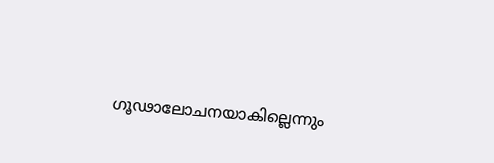ഗൂഢാലോചനയാകില്ലെന്നും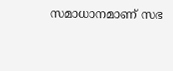സമാധാനമാണ് സഭ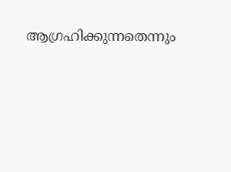ആഗ്രഹിക്കുന്നതെന്നും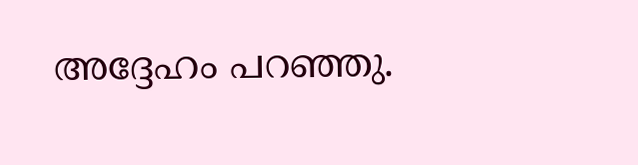അദ്ദേഹം പറഞ്ഞു.